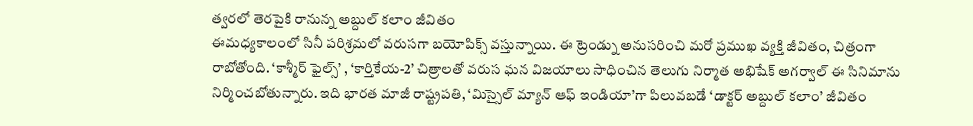త్వరలో తెరపైకి రానున్న అబ్దుల్ కలాం జీవితం
ఈమధ్యకాలంలో సినీ పరిశ్రమలో వరుసగా బయోపిక్స్ వస్తున్నాయి. ఈ ట్రెండ్ను అనుసరించి మరో ప్రముఖ వ్యక్తి జీవితం, చిత్రంగా రాబోతోంది. ‘కాశ్మీర్ ఫైల్స్’ , ‘కార్తికేయ-2’ చిత్రాలతో వరుస ఘన విజయాలు సాధించిన తెలుగు నిర్మాత అభిషేక్ అగర్వాల్ ఈ సినిమాను నిర్మించబోతున్నారు. ఇది భారత మాజీ రాష్ట్రపతి, ‘మిస్సైల్ మ్యాన్ ఆఫ్ ఇండియా’గా పిలువబడే ‘డాక్టర్ అబ్దుల్ కలాం’ జీవితం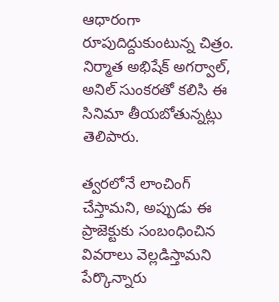ఆధారంగా రూపుదిద్దుకుంటున్న చిత్రం. నిర్మాత అభిషేక్ అగర్వాల్, అనిల్ సుంకరతో కలిసి ఈ సినిమా తీయబోతున్నట్లు తెలిపారు.

త్వరలోనే లాంచింగ్ చేస్తామని, అప్పుడు ఈ ప్రాజెక్టుకు సంబంధించిన వివరాలు వెల్లడిస్తామని పేర్కొన్నారు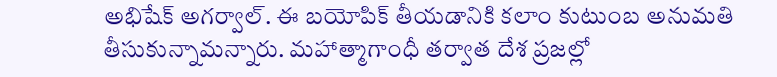అభిషేక్ అగర్వాల్. ఈ బయోపిక్ తీయడానికి కలాం కుటుంబ అనుమతి తీసుకున్నామన్నారు. మహాత్మాగాంధీ తర్వాత దేశ ప్రజల్లో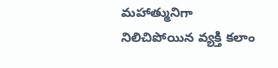మహాత్మునిగా నిలిచిపోయిన వ్యక్తి కలాం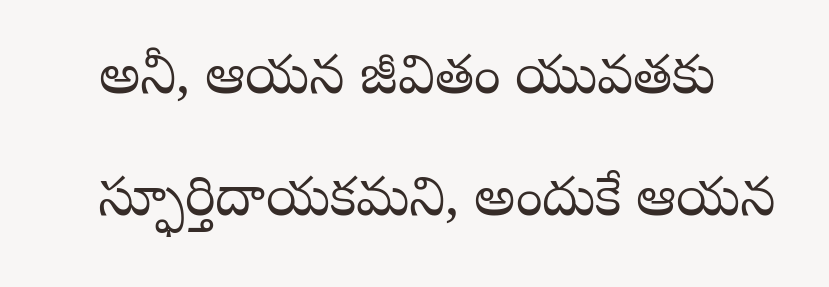అనీ, ఆయన జీవితం యువతకు స్ఫూర్తిదాయకమని, అందుకే ఆయన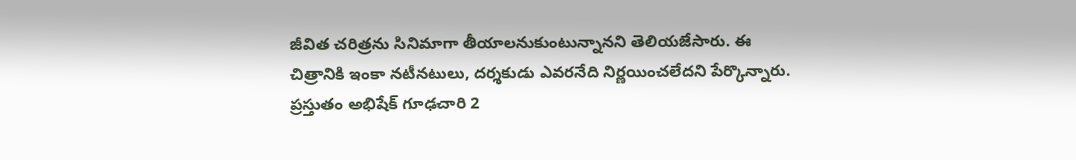జీవిత చరిత్రను సినిమాగా తీయాలనుకుంటున్నానని తెలియజేసారు. ఈ చిత్రానికి ఇంకా నటీనటులు, దర్శకుడు ఎవరనేది నిర్ణయించలేదని పేర్కొన్నారు. ప్రస్తుతం అభిషేక్ గూఢచారి 2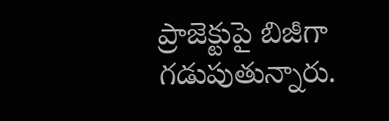ప్రాజెక్టుపై బిజీగా గడుపుతున్నారు.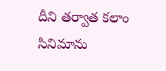దీని తర్వాత కలాం సినిమాను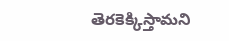తెరకెక్కిస్తామని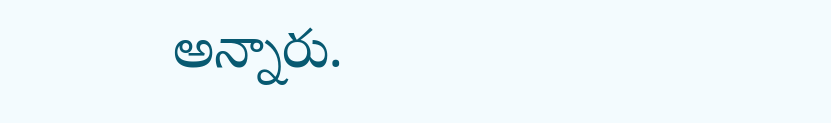అన్నారు.